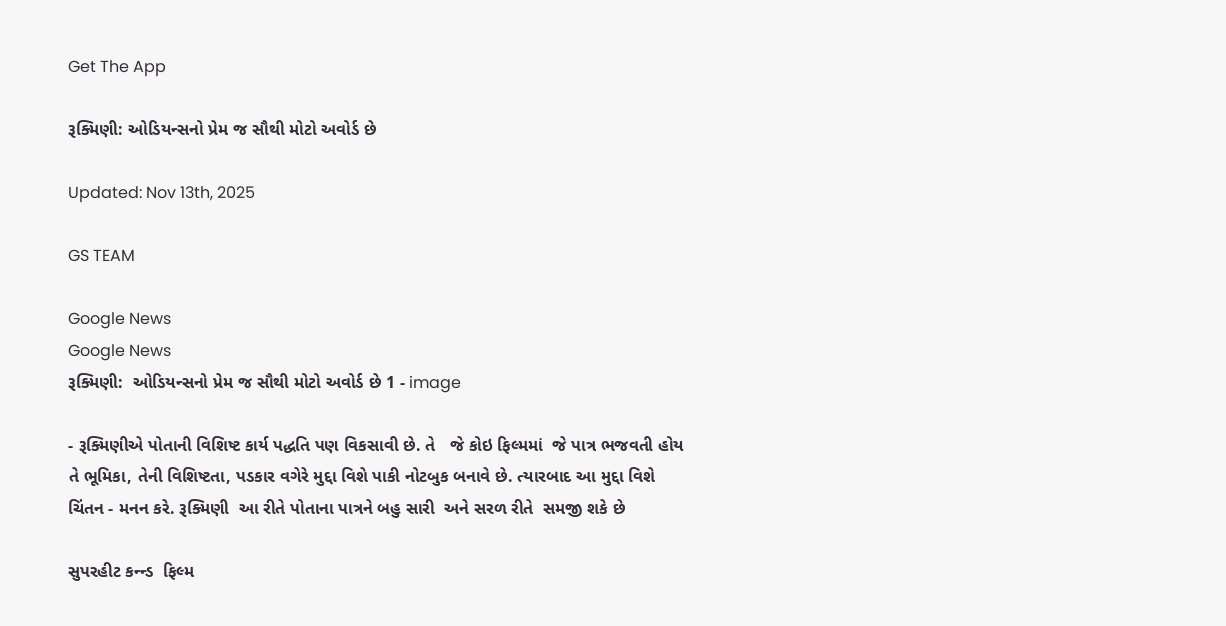Get The App

રૂક્મિણી: ઓડિયન્સનો પ્રેમ જ સૌથી મોટો અવોર્ડ છે

Updated: Nov 13th, 2025

GS TEAM

Google News
Google News
રૂક્મિણી:  ઓડિયન્સનો પ્રેમ જ સૌથી મોટો અવોર્ડ છે 1 - image

- રૂક્મિણીએ પોતાની વિશિષ્ટ કાર્ય પદ્ધતિ પણ વિકસાવી છે. તે   જે કોઇ ફિલ્મમાં  જે પાત્ર ભજવતી હોય તે ભૂમિકા, તેની વિશિષ્ટતા, પડકાર વગેરે મુદ્દા વિશે પાકી નોટબુક બનાવે છે. ત્યારબાદ આ મુદ્દા વિશે ચિંતન - મનન કરે. રૂક્મિણી  આ રીતે પોતાના પાત્રને બહુ સારી  અને સરળ રીતે  સમજી શકે છે

સુપરહીટ કન્ન્ડ  ફિલ્મ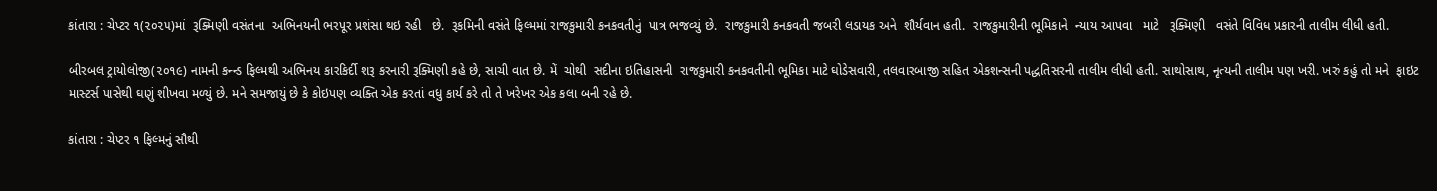કાંતારા : ચેપ્ટર ૧(૨૦૨૫)માં  રૂક્મિણી વસંતના  અભિનયની ભરપૂર પ્રશંસા થઇ રહી   છે.  રૂકમિની વસંતે ફિલ્મમાં રાજકુમારી કનકવતીનું  પાત્ર ભજવ્યું છે.  રાજકુમારી કનકવતી જબરી લડાયક અને  શૌર્યવાન હતી.  રાજકુમારીની ભૂમિકાને  ન્યાય આપવા   માટે   રૂક્મિણી   વસંતે વિવિધ પ્રકારની તાલીમ લીધી હતી.

બીરબલ ટ્રાયોલોજી(૨૦૧૯) નામની કન્ન્ડ ફિલ્મથી અભિનય કારકિર્દી શરૂ કરનારી રૂક્મિણી કહે છે, સાચી વાત છે. મેં  ચોથી  સદીના ઇતિહાસની  રાજકુમારી કનકવતીની ભૂમિકા માટે ઘોડેસવારી, તલવારબાજી સહિત એકશન્સની પદ્ધતિસરની તાલીમ લીધી હતી. સાથોસાથ, નૃત્યની તાલીમ પણ ખરી. ખરું કહું તો મને  ફાઇટ માસ્ટર્સ પાસેથી ઘણું શીખવા મળ્યું છે. મને સમજાયું છે કે કોઇપણ વ્યક્તિ એક કરતાં વધુ કાર્ય કરે તો તે ખરેખર એક કલા બની રહે છે.

કાંતારા : ચેપ્ટર ૧ ફિલ્મનું સૌથી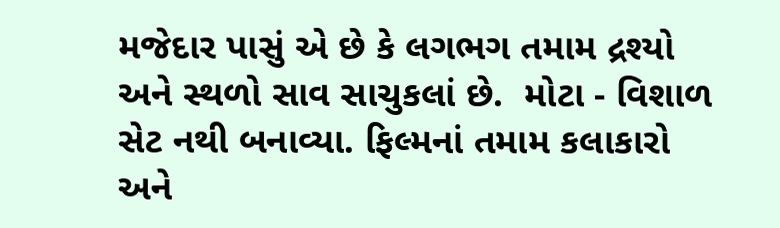મજેદાર પાસું એ છે કે લગભગ તમામ દ્રશ્યો અને સ્થળો સાવ સાચુકલાં છે.  મોટા - વિશાળ સેટ નથી બનાવ્યા. ફિલ્મનાં તમામ કલાકારો અને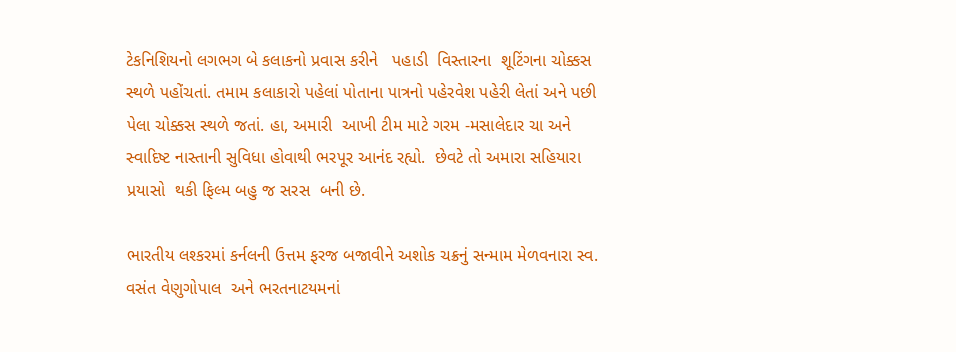ટેકનિશિયનો લગભગ બે કલાકનો પ્રવાસ કરીને   પહાડી  વિસ્તારના  શૂટિંગના ચોક્કસ સ્થળે પહોંચતાં. તમામ કલાકારો પહેલાં પોતાના પાત્રનો પહેરવેશ પહેરી લેતાં અને પછી પેલા ચોક્કસ સ્થળે જતાં. હા, અમારી  આખી ટીમ માટે ગરમ -મસાલેદાર ચા અને સ્વાદિષ્ટ નાસ્તાની સુવિધા હોવાથી ભરપૂર આનંદ રહ્યો.  છેવટે તો અમારા સહિયારા પ્રયાસો  થકી ફિલ્મ બહુ જ સરસ  બની છે.

ભારતીય લશ્કરમાં કર્નલની ઉત્તમ ફરજ બજાવીને અશોક ચક્રનું સન્મામ મેળવનારા સ્વ.  વસંત વેણુગોપાલ  અને ભરતનાટયમનાં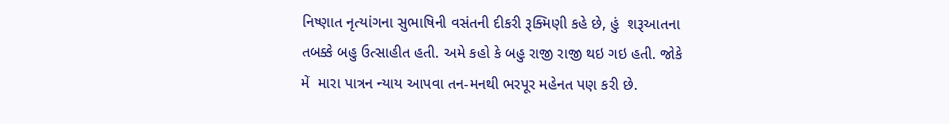નિષ્ણાત નૃત્યાંગના સુભાષિની વસંતની દીકરી રૂક્મિણી કહે છે, હું  શરૂઆતના તબક્કે બહુ ઉત્સાહીત હતી. અમે કહો કે બહુ રાજી રાજી થઇ ગઇ હતી. જોકે મેં  મારા પાત્રન ન્યાય આપવા તન-મનથી ભરપૂર મહેનત પણ કરી છે.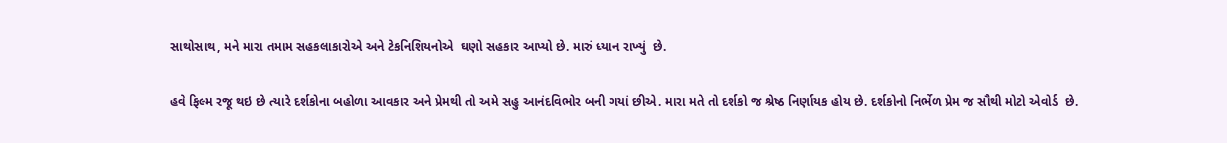સાથોસાથ, મને મારા તમામ સહકલાકારોએ અને ટેકનિશિયનોએ  ઘણો સહકાર આપ્યો છે. મારું ધ્યાન રાખ્યું  છે.

હવે ફિલ્મ રજૂ થઇ છે ત્યારે દર્શકોના બહોળા આવકાર અને પ્રેમથી તો અમે સહુ આનંદવિભોર બની ગયાં છીએ. મારા મતે તો દર્શકો જ શ્રેષ્ઠ નિર્ણાયક હોય છે. દર્શકોનો નિર્ભેળ પ્રેમ જ સૌથી મોટો એવોર્ડ  છે.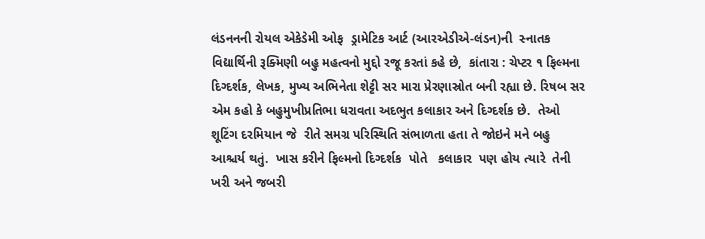લંડનનની રોયલ એકેડેમી ઓફ  ડ્રામેટિક આર્ટ (આરએડીએ-લંડન)ની  સ્નાતક વિદ્યાર્થિની રૂક્મિણી બહુ મહત્વનો મુદ્દો રજૂ કરતાં કહે છે,  કાંતારા : ચેપ્ટર ૧ ફિલ્મના દિગ્દર્શક, લેખક, મુખ્ય અભિનેતા શેટ્ટી સર મારા પ્રેરણાસ્રોત બની રહ્યા છે. રિષબ સર એમ કહો કે બહુમુખીપ્રતિભા ધરાવતા અદભુત કલાકાર અને દિગ્દર્શક છે.  તેઓ શૂટિંગ દરમિયાન જે  રીતે સમગ્ર પરિસ્થિતિ સંભાળતા હતા તે જોઇને મને બહુ આશ્ચર્ય થતું.  ખાસ કરીને ફિલ્મનો દિગ્દર્શક  પોતે   કલાકાર  પણ હોય ત્યારે  તેની ખરી અને જબરી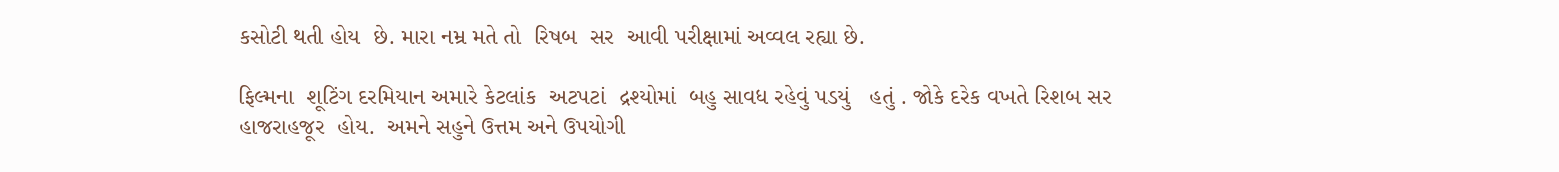કસોટી થતી હોય  છે. મારા નમ્ર મતે તો  રિષબ  સર  આવી પરીક્ષામાં અવ્વલ રહ્યા છે.

ફિલ્મના  શૂટિંગ દરમિયાન અમારે કેટલાંક  અટપટાં  દ્રશ્યોમાં  બહુ સાવધ રહેવું પડયું   હતું . જોકે દરેક વખતે રિશબ સર   હાજરાહજૂર  હોય.  અમને સહુને ઉત્તમ અને ઉપયોગી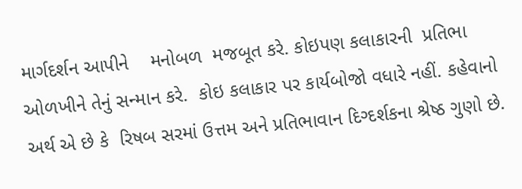માર્ગદર્શન આપીને    મનોબળ  મજબૂત કરે. કોઇપણ કલાકારની  પ્રતિભા ઓળખીને તેનું સન્માન કરે.  કોઇ કલાકાર પર કાર્યબોજો વધારે નહીં. કહેવાનો અર્થ એ છે કે  રિષબ સરમાં ઉત્તમ અને પ્રતિભાવાન દિગ્દર્શકના શ્રેષ્ઠ ગુણો છે.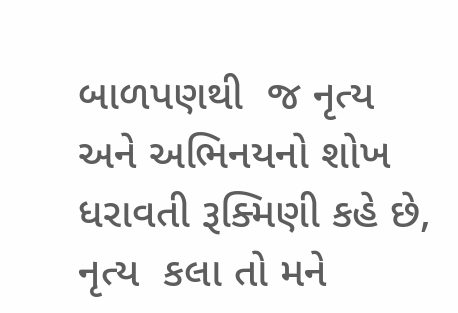બાળપણથી  જ નૃત્ય અને અભિનયનો શોખ ધરાવતી રૂક્મિણી કહે છે, નૃત્ય  કલા તો મને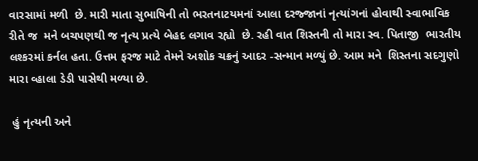વારસામાં મળી  છે. મારી માતા સુભાષિની તો ભરતનાટયમનાં આલા દરજ્જાનાં નૃત્યાંગનાં હોવાથી સ્વાભાવિક રીતે જ  મને બચપણથી જ નૃત્ય પ્રત્યે બેહદ લગાવ રહ્યો  છે. રહી વાત શિસ્તની તો મારા સ્વ. પિતાજી  ભારતીય લશ્કરમાં કર્નલ હતા. ઉત્તમ ફરજ માટે તેમને અશોક ચક્રનું આદર -સન્માન મળ્યું છે. આમ મને  શિસ્તના સદગુણો મારા વ્હાલા ડેડી પાસેથી મળ્યા છે.

 હું નૃત્યની અને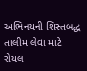અભિનયની શિસ્તબદ્ધ તાલીમ લેવા માટે રોયલ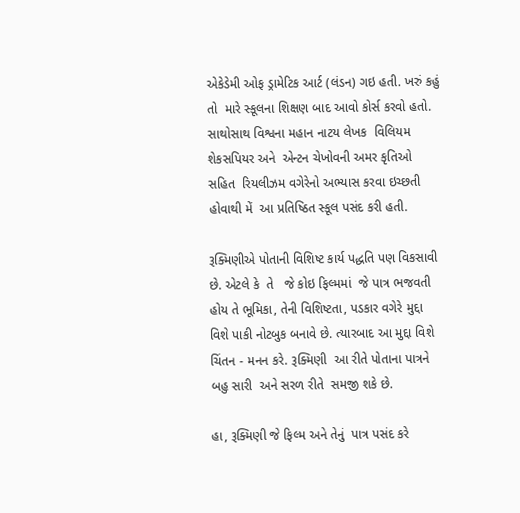એકેડેમી ઓફ ડ્રામેટિક આર્ટ (લંડન) ગઇ હતી. ખરું કહું તો  મારે સ્કૂલના શિક્ષણ બાદ આવો કોર્સ કરવો હતો. સાથોસાથ વિશ્વના મહાન નાટય લેખક  વિલિયમ  શેકસપિયર અને  એન્ટન ચેખોવની અમર કૃતિઓ  સહિત  રિયલીઝમ વગેરેનો અભ્યાસ કરવા ઇચ્છતી હોવાથી મેં  આ પ્રતિષ્ઠિત સ્કૂલ પસંદ કરી હતી.

રૂક્મિણીએ પોતાની વિશિષ્ટ કાર્ય પદ્ધતિ પણ વિકસાવી છે. એટલે કે  તે   જે કોઇ ફિલ્મમાં  જે પાત્ર ભજવતી હોય તે ભૂમિકા, તેની વિશિષ્ટતા, પડકાર વગેરે મુદ્દા વિશે પાકી નોટબુક બનાવે છે. ત્યારબાદ આ મુદ્દા વિશે ચિંતન - મનન કરે. રૂક્મિણી  આ રીતે પોતાના પાત્રને બહુ સારી  અને સરળ રીતે  સમજી શકે છે.

હા, રૂક્મિણી જે ફિલ્મ અને તેનું  પાત્ર પસંદ કરે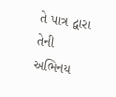તે પાત્ર દ્વારા  તેની અભિનય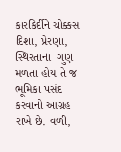કારકિર્દીને ચોક્કસ દિશા, પ્રેરણા, સ્થિરતાના  ગુણ મળતા હોય તે જ ભૂમિકા પસંદ કરવાનો આગ્રહ રાખે છે. વળી,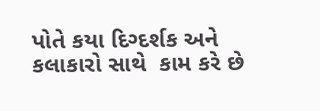પોતે કયા દિગ્દર્શક અને કલાકારો સાથે  કામ કરે છે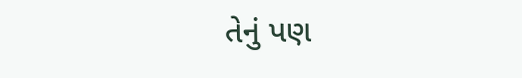તેનું પણ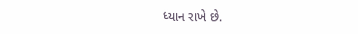ધ્યાન રાખે છે.